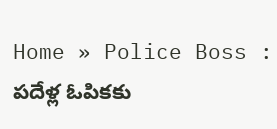Home » Police Boss : పదేళ్ల ఓపికకు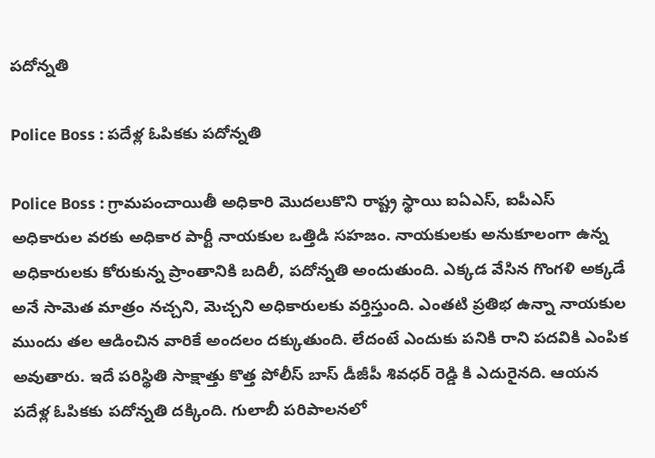పదోన్నతి

Police Boss : పదేళ్ల ఓపికకు పదోన్నతి

Police Boss : గ్రామపంచాయితీ అధికారి మొదలుకొని రాష్ట్ర స్థాయి ఐఏఎస్, ఐపీఎస్ అధికారుల వరకు అధికార పార్టీ నాయకుల ఒత్తిడి సహజం. నాయకులకు అనుకూలంగా ఉన్న అధికారులకు కోరుకున్న ప్రాంతానికి బదిలీ, పదోన్నతి అందుతుంది. ఎక్కడ వేసిన గొంగళి అక్కడే అనే సామెత మాత్రం నచ్చని, మెచ్చని అధికారులకు వర్తిస్తుంది. ఎంతటి ప్రతిభ ఉన్నా నాయకుల ముందు తల ఆడించిన వారికే అందలం దక్కుతుంది. లేదంటే ఎందుకు పనికి రాని పదవికి ఎంపిక అవుతారు. ఇదే పరిస్థితి సాక్షాత్తు కొత్త పోలీస్ బాస్ డీజీపీ శివధర్ రెడ్డి కి ఎదురైనది. ఆయన పదేళ్ల ఓపికకు పదోన్నతి దక్కింది. గులాబీ పరిపాలనలో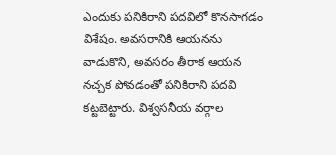ఎందుకు పనికిరాని పదవిలో కొనసాగడం విశేషం. అవసరానికి ఆయనను వాడుకొని, అవసరం తీరాక ఆయన నచ్చక పోవడంతో పనికిరాని పదవి కట్టబెట్టారు. విశ్వసనీయ వర్గాల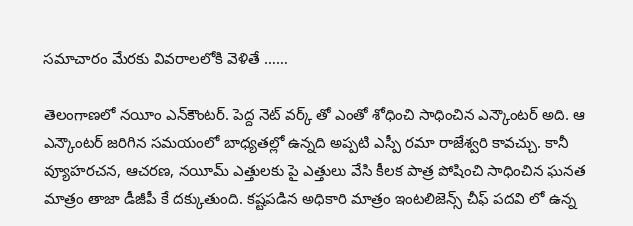సమాచారం మేరకు వివరాలలోకి వెళితే ……

తెలంగాణలో నయీం ఎన్‌కౌంటర్. పెద్ద నెట్ వర్క్ తో ఎంతో శోధించి సాధించిన ఎన్కౌంటర్ అది. ఆ ఎన్కౌంటర్ జరిగిన సమయంలో బాధ్యతల్లో ఉన్నది అప్పటి ఎస్పీ రమా రాజేశ్వరి కావచ్చు. కానీ వ్యూహరచన, ఆచరణ, నయీమ్ ఎత్తులకు పై ఎత్తులు వేసి కీలక పాత్ర పోషించి సాధించిన ఘనత మాత్రం తాజా డీజీపీ కే దక్కుతుంది. కష్టపడిన అధికారి మాత్రం ఇంటలిజెన్స్ చీఫ్ పదవి లో ఉన్న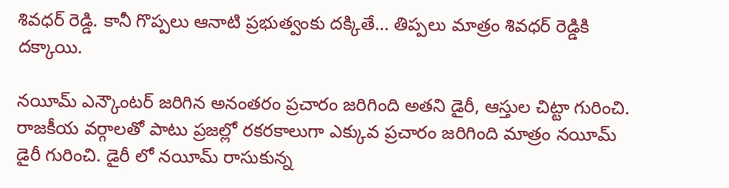శివధర్ రెడ్డి. కానీ గొప్పలు ఆనాటి ప్రభుత్వంకు దక్కితే… తిప్పలు మాత్రం శివధర్ రెడ్డికి దక్కాయి.

నయీమ్ ఎన్కౌంటర్ జరిగిన అనంతరం ప్రచారం జరిగింది అతని డైరీ, ఆస్తుల చిట్టా గురించి. రాజకీయ వర్గాలతో పాటు ప్రజల్లో రకరకాలుగా ఎక్కువ ప్రచారం జరిగింది మాత్రం నయీమ్ డైరీ గురించి. డైరీ లో నయీమ్ రాసుకున్న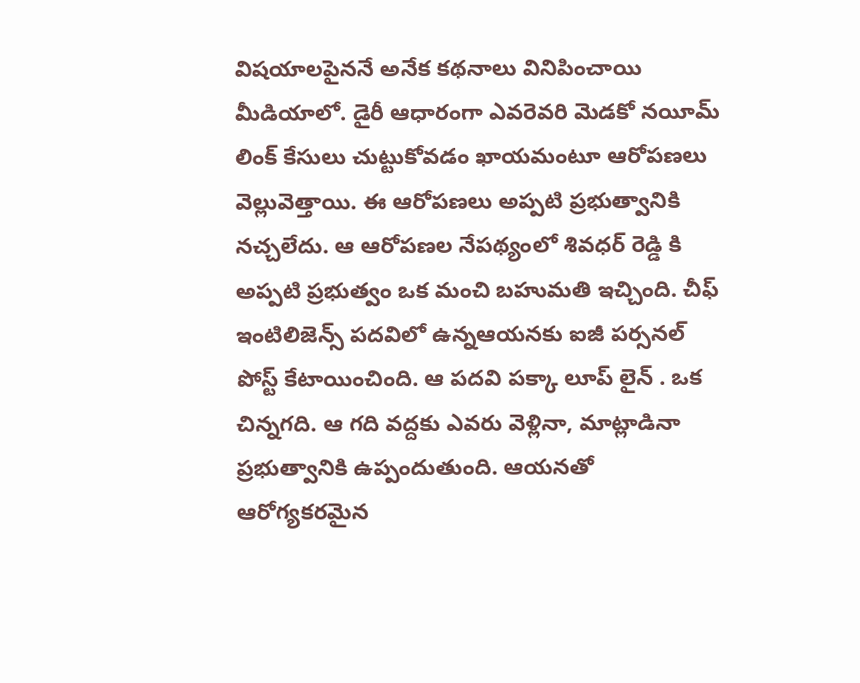విషయాలపైననే అనేక కథనాలు వినిపించాయి మీడియాలో. డైరీ ఆధారంగా ఎవరెవరి మెడకో నయీమ్ లింక్ కేసులు చుట్టుకోవడం ఖాయమంటూ ఆరోపణలు వెల్లువెత్తాయి. ఈ ఆరోపణలు అప్పటి ప్రభుత్వానికి నచ్చలేదు. ఆ ఆరోపణల నేపథ్యంలో శివధర్ రెడ్డి కి అప్పటి ప్రభుత్వం ఒక మంచి బహుమతి ఇచ్చింది. చీఫ్ ఇంటిలిజెన్స్ పదవిలో ఉన్నఆయనకు ఐజీ పర్సనల్ పోస్ట్ కేటాయించింది. ఆ పదవి పక్కా లూప్ లైన్ . ఒక చిన్నగది. ఆ గది వద్దకు ఎవరు వెళ్లినా, మాట్లాడినా ప్రభుత్వానికి ఉప్పందుతుంది. ఆయనతో ఆరోగ్యకరమైన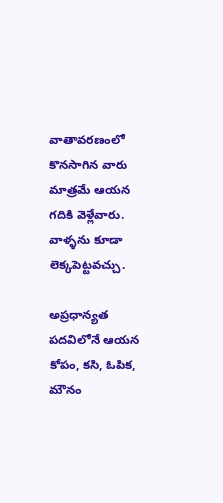వాతావరణంలో కొనసాగిన వారు మాత్రమే ఆయన గదికి వెళ్లేవారు. వాళ్ళను కూడా లెక్కపెట్టవచ్చు.

అప్రధాన్యత పదవిలోనే ఆయన కోపం, కసి, ఓపిక, మౌనం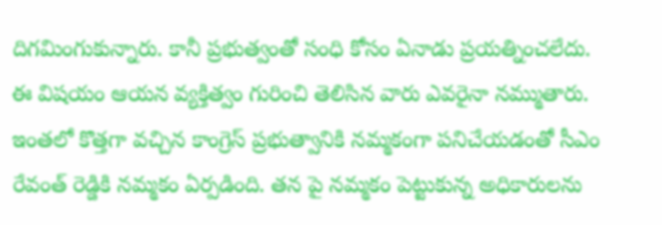దిగమింగుకున్నారు. కానీ ప్రభుత్వంతో సంధి కోసం ఏనాడు ప్రయత్నించలేదు. ఈ విషయం ఆయన వ్యక్తిత్వం గురించి తెలిసిన వారు ఎవరైనా నమ్ముతారు. ఇంతలో కొత్తగా వచ్చిన కాంగ్రెస్ ప్రభుత్వానికి నమ్మకంగా పనిచేయడంతో సీఎం రేవంత్ రెడ్డికి నమ్మకం ఏర్పడింది. తన పై నమ్మకం పెట్టుకున్న అధికారులను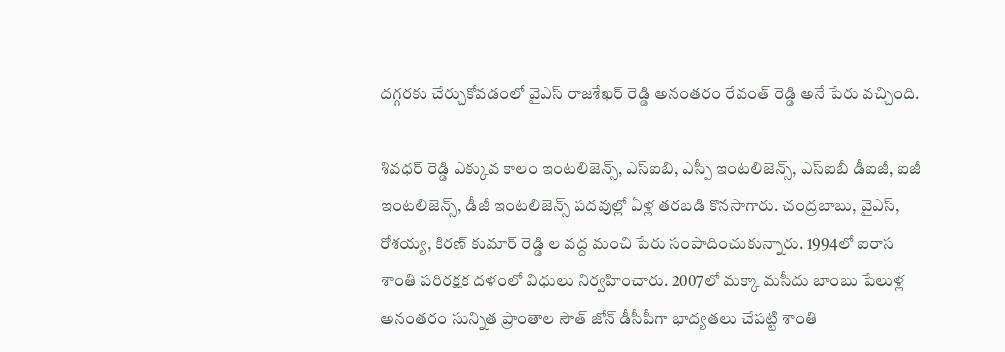దగ్గరకు చేర్చుకోవడంలో వైఎస్ రాజశేఖర్ రెడ్డి అనంతరం రేవంత్ రెడ్డి అనే పేరు వచ్చింది.

శివధర్ రెడ్డి ఎక్కువ కాలం ఇంటలిజెన్స్, ఎస్ఐబి, ఎస్పీ ఇంటలిజెన్స్, ఎస్ఐబీ డీఐజీ, ఐజీ ఇంటలిజెన్స్, డీజీ ఇంటలిజెన్స్ పదవుల్లో ఏళ్ల తరబడి కొనసాగారు. చంద్రబాబు, వైఎస్, రోశయ్య, కిరణ్ కుమార్ రెడ్డి ల వద్ద మంచి పేరు సంపాదించుకున్నారు. 1994లో ఐరాస శాంతి పరిరక్షక దళంలో విధులు నిర్వహించారు. 2007లో మక్కా మసీదు బాంబు పేలుళ్ల అనంతరం సున్నిత ప్రాంతాల సౌత్ జోన్ డీసీపీగా భాద్యతలు చేపట్టి శాంతి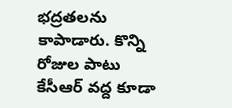భద్రతలను కాపాడారు. కొన్ని రోజుల పాటు కేసీఆర్ వద్ద కూడా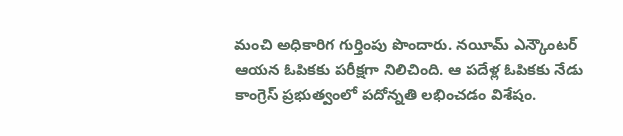మంచి అధికారిగ గుర్తింపు పొందారు. నయీమ్ ఎన్కౌంటర్ ఆయన ఓపికకు పరీక్షగా నిలిచింది. ఆ పదేళ్ల ఓపికకు నేడు కాంగ్రెస్ ప్రభుత్వంలో పదోన్నతి లభించడం విశేషం.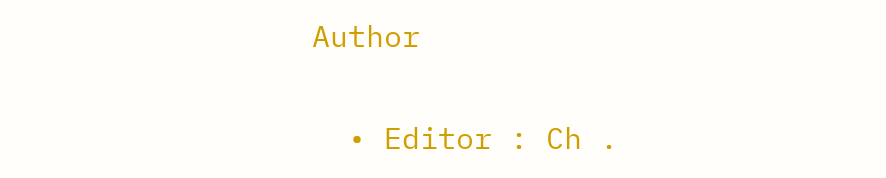Author

  • Editor : Ch .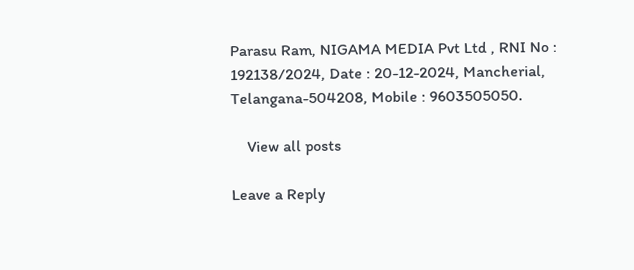Parasu Ram, NIGAMA MEDIA Pvt Ltd , RNI No : 192138/2024, Date : 20-12-2024, Mancherial, Telangana-504208, Mobile : 9603505050.

    View all posts

Leave a Reply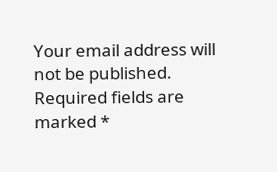Your email address will not be published. Required fields are marked *